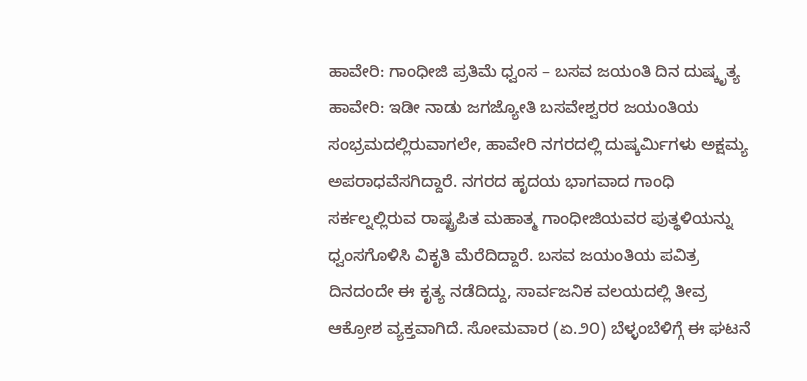ಹಾವೇರಿ: ಗಾಂಧೀಜಿ ಪ್ರತಿಮೆ ಧ್ವಂಸ – ಬಸವ ಜಯಂತಿ ದಿನ ದುಷ್ಕೃತ್ಯ
ಹಾವೇರಿ: ಇಡೀ ನಾಡು ಜಗಜ್ಯೋತಿ ಬಸವೇಶ್ವರರ ಜಯಂತಿಯ ಸಂಭ್ರಮದಲ್ಲಿರುವಾಗಲೇ, ಹಾವೇರಿ ನಗರದಲ್ಲಿ ದುಷ್ಕರ್ಮಿಗಳು ಅಕ್ಷಮ್ಯ ಅಪರಾಧವೆಸಗಿದ್ದಾರೆ. ನಗರದ ಹೃದಯ ಭಾಗವಾದ ಗಾಂಧಿ ಸರ್ಕಲ್ನಲ್ಲಿರುವ ರಾಷ್ಟ್ರಪಿತ ಮಹಾತ್ಮ ಗಾಂಧೀಜಿಯವರ ಪುತ್ಥಳಿಯನ್ನು ಧ್ವಂಸಗೊಳಿಸಿ ವಿಕೃತಿ ಮೆರೆದಿದ್ದಾರೆ. ಬಸವ ಜಯಂತಿಯ ಪವಿತ್ರ ದಿನದಂದೇ ಈ ಕೃತ್ಯ ನಡೆದಿದ್ದು, ಸಾರ್ವಜನಿಕ ವಲಯದಲ್ಲಿ ತೀವ್ರ ಆಕ್ರೋಶ ವ್ಯಕ್ತವಾಗಿದೆ. ಸೋಮವಾರ (ಏ.೨೦) ಬೆಳ್ಳಂಬೆಳಿಗ್ಗೆ ಈ ಘಟನೆ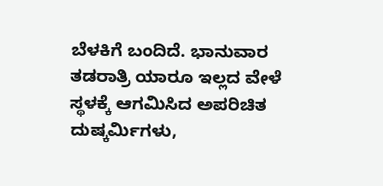ಬೆಳಕಿಗೆ ಬಂದಿದೆ. ಭಾನುವಾರ ತಡರಾತ್ರಿ ಯಾರೂ ಇಲ್ಲದ ವೇಳೆ ಸ್ಥಳಕ್ಕೆ ಆಗಮಿಸಿದ ಅಪರಿಚಿತ ದುಷ್ಕರ್ಮಿಗಳು,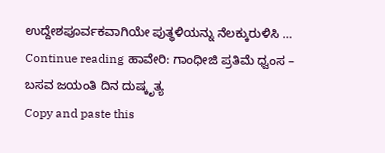ಉದ್ದೇಶಪೂರ್ವಕವಾಗಿಯೇ ಪುತ್ಥಳಿಯನ್ನು ನೆಲಕ್ಕುರುಳಿಸಿ … Continue reading ಹಾವೇರಿ: ಗಾಂಧೀಜಿ ಪ್ರತಿಮೆ ಧ್ವಂಸ – ಬಸವ ಜಯಂತಿ ದಿನ ದುಷ್ಕೃತ್ಯ
Copy and paste this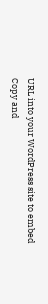URL into your WordPress site to embed
Copy and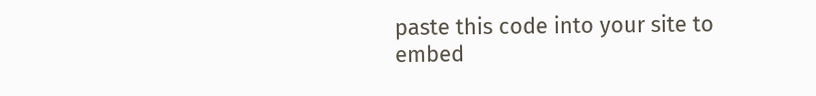paste this code into your site to embed